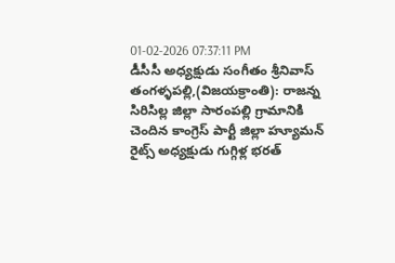01-02-2026 07:37:11 PM
డీసీసీ అధ్యక్షుడు సంగీతం శ్రీనివాస్
తంగళ్ళపల్లి,(విజయక్రాంతి): రాజన్న సిరిసిల్ల జిల్లా సారంపల్లి గ్రామానికి చెందిన కాంగ్రెస్ పార్టీ జిల్లా హ్యూమన్ రైట్స్ అధ్యక్షుడు గుగ్గిళ్ల భరత్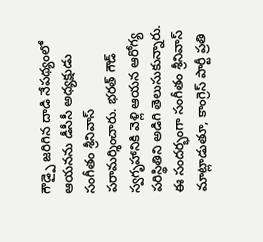గౌడ్పై జరిగిన దాడి నేపథ్యంలో ఆయనను డీసీసీ అధ్యక్షుడు సంగీతం శ్రీనివాస్ పరామర్శించారు. భరత్ గౌడ్ స్వగృహానికి వెళ్లి ఆయన ఆరోగ్య పరిస్థితిని అడిగి తెలుసుకున్నారు. ఈ సందర్భంగా సంగీతం శ్రీనివాస్ మాట్లాడుతూ, కాంగ్రెస్ పార్టీ ప్రతి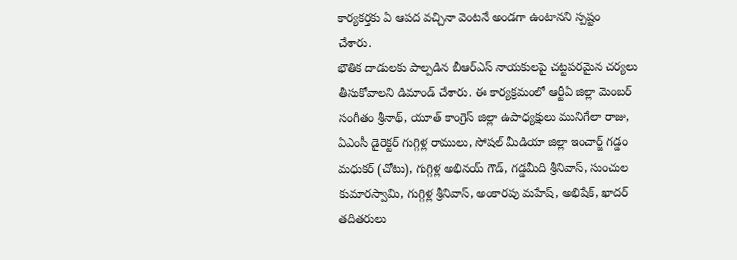కార్యకర్తకు ఏ ఆపద వచ్చినా వెంటనే అండగా ఉంటానని స్పష్టం చేశారు.
భౌతిక దాడులకు పాల్పడిన బీఆర్ఎస్ నాయకులపై చట్టపరమైన చర్యలు తీసుకోవాలని డిమాండ్ చేశారు. ఈ కార్యక్రమంలో ఆర్టీఏ జిల్లా మెంబర్ సంగీతం శ్రీనాథ్, యూత్ కాంగ్రెస్ జిల్లా ఉపాధ్యక్షులు మునిగేలా రాజు, ఏఎంసీ డైరెక్టర్ గుగ్గిళ్ల రాములు, సోషల్ మీడియా జిల్లా ఇంచార్జ్ గడ్డం మధుకర్ (చోటు), గుగ్గిళ్ల అభినయ్ గౌడ్, గడ్డమీది శ్రీనివాస్, సుంచుల కుమారస్వామి, గుగ్గిళ్ల శ్రీనివాస్, అంకారపు మహేష్, అభిషేక్, ఖాదర్ తదితరులు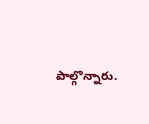పాల్గొన్నారు.